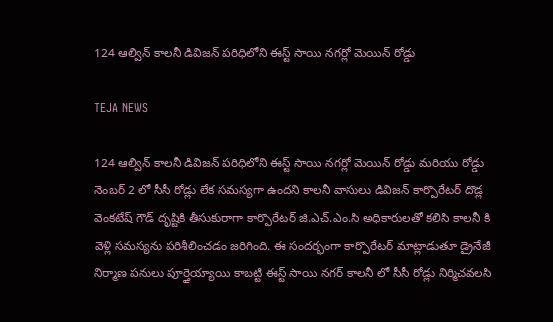124 ఆల్విన్ కాలనీ డివిజన్ పరిధిలోని ఈస్ట్ సాయి నగర్లో మెయిన్ రోడ్డు

TEJA NEWS

124 ఆల్విన్ కాలనీ డివిజన్ పరిధిలోని ఈస్ట్ సాయి నగర్లో మెయిన్ రోడ్డు మరియు రోడ్డు నెంబర్ 2 లో సీసీ రోడ్లు లేక సమస్యగా ఉందని కాలనీ వాసులు డివిజన్ కార్పొరేటర్ దొడ్ల వెంకటేష్ గౌడ్ దృష్టికి తీసుకురాగా కార్పొరేటర్ జి.ఎచ్.ఎం.సి అధికారులతో కలిసి కాలనీ కి వెళ్లి సమస్యను పరిశీలించడం జరిగింది. ఈ సందర్భంగా కార్పొరేటర్ మాట్లాడుతూ డ్రైనేజీ నిర్మాణ పనులు పూర్తైయ్యాయి కాబట్టి ఈస్ట్ సాయి నగర్ కాలనీ లో సీసీ రోడ్లు నిర్మిచవలసి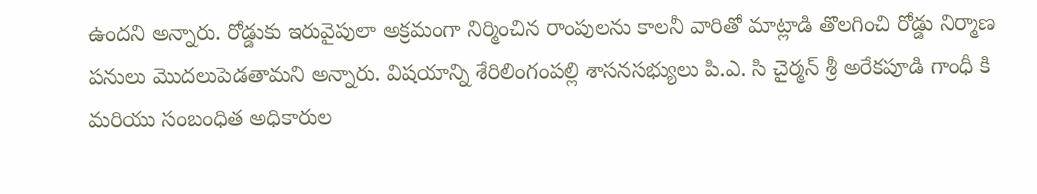ఉందని అన్నారు. రోడ్డుకు ఇరువైపులా అక్రమంగా నిర్మించిన రాంపులను కాలనీ వారితో మాట్లాడి తొలగించి రోడ్డు నిర్మాణ పనులు మొదలుపెడతామని అన్నారు. విషయాన్ని శేరిలింగంపల్లి శాసనసభ్యులు పి.ఎ. సి చైర్మన్ శ్రీ అరేకపూడి గాంధీ కి మరియు సంబంధిత అధికారుల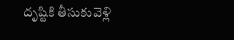దృష్టికి తీసుకువెళ్లి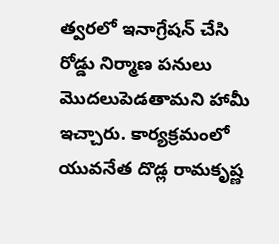త్వరలో ఇనాగ్రేషన్ చేసి రోడ్డు నిర్మాణ పనులు మొదలుపెడతామని హామీ ఇచ్చారు. కార్యక్రమంలో యువనేత దొడ్ల రామకృష్ణ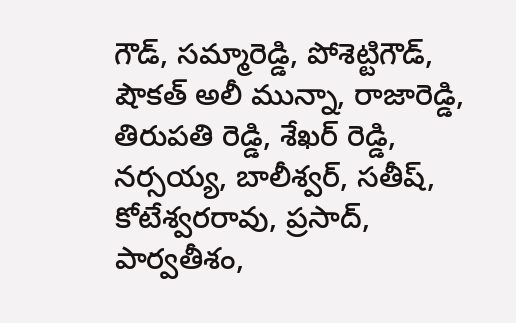గౌడ్, సమ్మారెడ్డి, పోశెట్టిగౌడ్, షౌకత్ అలీ మున్నా, రాజారెడ్డి, తిరుపతి రెడ్డి, శేఖర్ రెడ్డి, నర్సయ్య, బాలీశ్వర్, సతీష్, కోటేశ్వరరావు, ప్రసాద్, పార్వతీశం,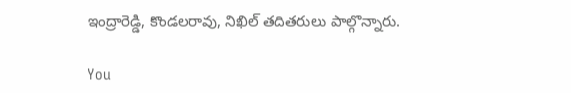ఇంద్రారెడ్డి, కొండలరావు, నిఖిల్ తదితరులు పాల్గొన్నారు.

You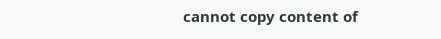cannot copy content of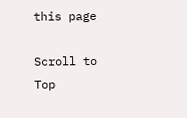this page

Scroll to Top